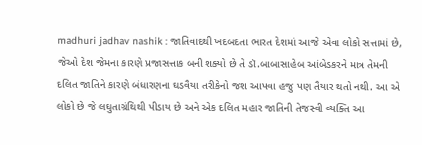madhuri jadhav nashik : જાતિવાદથી ખદબદતા ભારત દેશમાં આજે એવા લોકો સત્તામાં છે, જેઓ દેશ જેમના કારણે પ્રજાસત્તાક બની શક્યો છે તે ડૉ.બાબાસાહેબ આંબેડકરને માત્ર તેમની દલિત જાતિને કારણે બંધારણના ઘડવૈયા તરીકેનો જશ આપવા હજુ પણ તૈયાર થતો નથી. આ એ લોકો છે જે લઘુતાગ્રંથિથી પીડાય છે અને એક દલિત મહાર જાતિની તેજસ્વી વ્યક્તિ આ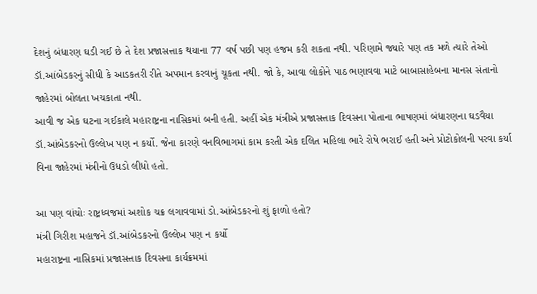દેશનું બંધારણ ઘડી ગઈ છે તે દેશ પ્રજાસત્તાક થયાના 77 વર્ષ પછી પણ હજમ કરી શકતા નથી. પરિણામે જ્યારે પણ તક મળે ત્યારે તેઓ ડૉ.આંબેડકરનું સીધી કે આડકતરી રીતે અપમાન કરવાનું ચૂકતા નથી. જો કે, આવા લોકોને પાઠ ભણાવવા માટે બાબાસાહેબના માનસ સંતાનો જાહેરમાં બોલતા ખચકાતા નથી.
આવી જ એક ઘટના ગઈકાલે મહારાષ્ટ્રના નાસિકમાં બની હતી. અહીં એક મંત્રીએ પ્રજાસત્તાક દિવસના પોતાના ભાષણમાં બંધારણના ઘડવૈયા ડૉ.આંબેડકરનો ઉલ્લેખ પણ ન કર્યો. જેના કારણે વનવિભાગમાં કામ કરતી એક દલિત મહિલા ભારે રોષે ભરાઈ હતી અને પ્રોટોકોલની પરવા કર્યા વિના જાહેરમાં મંત્રીનો ઉધડો લીધો હતો.

આ પણ વાંચોઃ રાષ્ટ્રધ્વજમાં અશોક ચક્ર લગાવવામાં ડો.આંબેડકરનો શું ફાળો હતો?
મંત્રી ગિરીશ મહાજને ડૉ.આંબેડકરનો ઉલ્લેખ પણ ન કર્યો
મહારાષ્ટ્રના નાસિકમાં પ્રજાસત્તાક દિવસના કાર્યક્રમમાં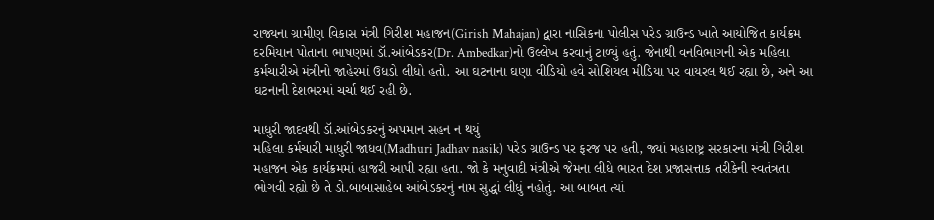રાજ્યના ગ્રામીણ વિકાસ મંત્રી ગિરીશ મહાજન(Girish Mahajan) દ્વારા નાસિકના પોલીસ પરેડ ગ્રાઉન્ડ ખાતે આયોજિત કાર્યક્રમ દરમિયાન પોતાના ભાષણમાં ડૉ.આંબેડકર(Dr. Ambedkar)નો ઉલ્લેખ કરવાનું ટાળ્યું હતું. જેનાથી વનવિભાગની એક મહિલા કર્મચારીએ મંત્રીનો જાહેરમાં ઉધડો લીધો હતો. આ ઘટનાના ઘણા વીડિયો હવે સોશિયલ મીડિયા પર વાયરલ થઈ રહ્યા છે, અને આ ઘટનાની દેશભરમાં ચર્ચા થઈ રહી છે.

માધુરી જાદવથી ડૉ.આંબેડકરનું અપમાન સહન ન થયું
મહિલા કર્મચારી માધુરી જાધવ(Madhuri Jadhav nasik) પરેડ ગ્રાઉન્ડ પર ફરજ પર હતી, જ્યાં મહારાષ્ટ્ર સરકારના મંત્રી ગિરીશ મહાજન એક કાર્યક્રમમાં હાજરી આપી રહ્યા હતા. જો કે મનુવાદી મંત્રીએ જેમના લીધે ભારત દેશ પ્રજાસત્તાક તરીકેની સ્વતંત્રતા ભોગવી રહ્યો છે તે ડો.બાબાસાહેબ આંબેડકરનું નામ સુદ્ધાં લીધું નહોતું. આ બાબત ત્યાં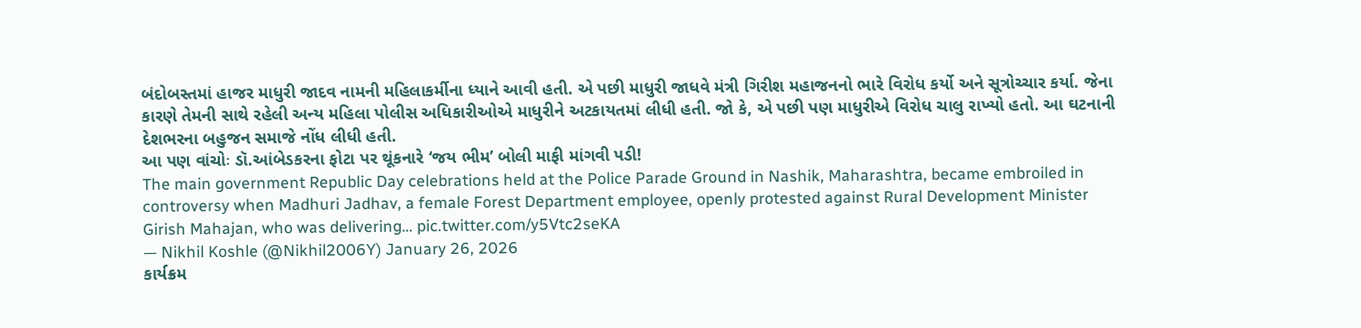બંદોબસ્તમાં હાજર માધુરી જાદવ નામની મહિલાકર્મીના ધ્યાને આવી હતી. એ પછી માધુરી જાધવે મંત્રી ગિરીશ મહાજનનો ભારે વિરોધ કર્યો અને સૂત્રોચ્ચાર કર્યા. જેના કારણે તેમની સાથે રહેલી અન્ય મહિલા પોલીસ અધિકારીઓએ માધુરીને અટકાયતમાં લીધી હતી. જો કે, એ પછી પણ માધુરીએ વિરોધ ચાલુ રાખ્યો હતો. આ ઘટનાની દેશભરના બહુજન સમાજે નોંધ લીધી હતી.
આ પણ વાંચોઃ ડૉ.આંબેડકરના ફોટા પર થૂંકનારે ‘જય ભીમ’ બોલી માફી માંગવી પડી!
The main government Republic Day celebrations held at the Police Parade Ground in Nashik, Maharashtra, became embroiled in controversy when Madhuri Jadhav, a female Forest Department employee, openly protested against Rural Development Minister Girish Mahajan, who was delivering… pic.twitter.com/y5Vtc2seKA
— Nikhil Koshle (@Nikhil2006Y) January 26, 2026
કાર્યક્રમ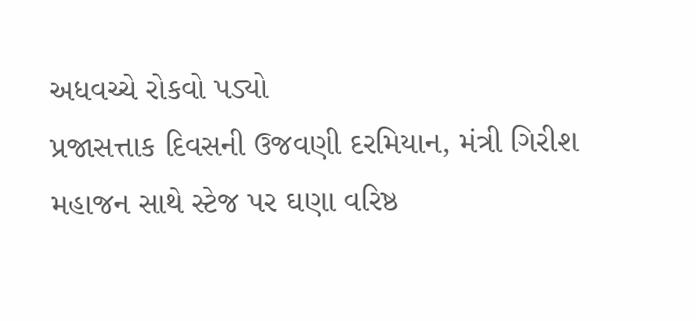અધવચ્ચે રોકવો પડ્યો
પ્રજાસત્તાક દિવસની ઉજવણી દરમિયાન, મંત્રી ગિરીશ મહાજન સાથે સ્ટેજ પર ઘણા વરિષ્ઠ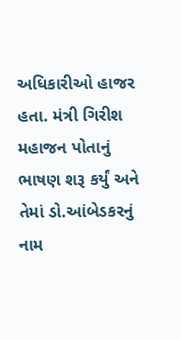અધિકારીઓ હાજર હતા. મંત્રી ગિરીશ મહાજન પોતાનું ભાષણ શરૂ કર્યું અને તેમાં ડો.આંબેડકરનું નામ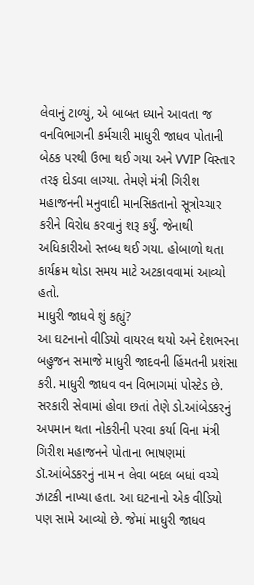લેવાનું ટાળ્યું, એ બાબત ધ્યાને આવતા જ વનવિભાગની કર્મચારી માધુરી જાધવ પોતાની બેઠક પરથી ઉભા થઈ ગયા અને VVIP વિસ્તાર તરફ દોડવા લાગ્યા. તેમણે મંત્રી ગિરીશ મહાજનની મનુવાદી માનસિકતાનો સૂત્રોચ્ચાર કરીને વિરોધ કરવાનું શરૂ કર્યું. જેનાથી અધિકારીઓ સ્તબ્ધ થઈ ગયા. હોબાળો થતા કાર્યક્રમ થોડા સમય માટે અટકાવવામાં આવ્યો હતો.
માધુરી જાધવે શું કહ્યું?
આ ઘટનાનો વીડિયો વાયરલ થયો અને દેશભરના બહુજન સમાજે માધુરી જાદવની હિંમતની પ્રશંસા કરી. માધુરી જાધવ વન વિભાગમાં પોસ્ટેડ છે. સરકારી સેવામાં હોવા છતાં તેણે ડો.આંબેડકરનું અપમાન થતા નોકરીની પરવા કર્યા વિના મંત્રી ગિરીશ મહાજનને પોતાના ભાષણમાં ડૉ.આંબેડકરનું નામ ન લેવા બદલ બધાં વચ્ચે ઝાટકી નાખ્યા હતા. આ ઘટનાનો એક વીડિયો પણ સામે આવ્યો છે. જેમાં માધુરી જાધવ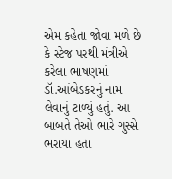એમ કહેતા જોવા મળે છે કે સ્ટેજ પરથી મંત્રીએ કરેલા ભાષણમાં ડૉ.આંબેડકરનું નામ લેવાનું ટાળ્યું હતું. આ બાબતે તેઓ ભારે ગુસ્સે ભરાયા હતા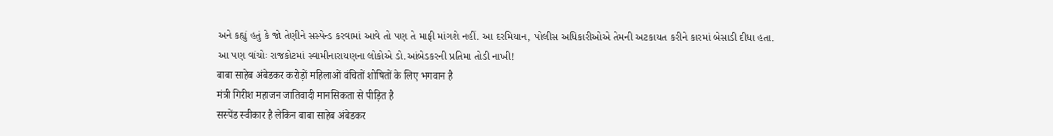અને કહ્યું હતું કે જો તેણીને સસ્પેન્ડ કરવામાં આવે તો પણ તે માફી માંગશે નહીં. આ દરમિયાન, પોલીસ અધિકારીઓએ તેમની અટકાયત કરીને કારમાં બેસાડી દીધા હતા.
આ પણ વાંચોઃ રાજકોટમાં સ્વામીનારાયણના લોકોએ ડો.આંબેડકરની પ્રતિમા તોડી નાખી!
बाबा साहेब अंबेडकर करोड़ों महिलाओं वंचितों शोषितों के लिए भगवान है
मंत्री गिरीश महाजन जातिवादी मानसिकता से पीड़ित है
सस्पेंड स्वीकार है लेकिन बाबा साहेब अंबेडकर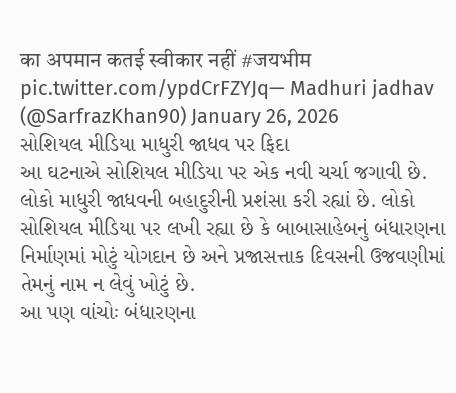का अपमान कतई स्वीकार नहीं #जयभीम pic.twitter.com/ypdCrFZYJq— Madhuri jadhav (@SarfrazKhan90) January 26, 2026
સોશિયલ મીડિયા માધુરી જાધવ પર ફિદા
આ ઘટનાએ સોશિયલ મીડિયા પર એક નવી ચર્ચા જગાવી છે. લોકો માધુરી જાધવની બહાદુરીની પ્રશંસા કરી રહ્યાં છે. લોકો સોશિયલ મીડિયા પર લખી રહ્યા છે કે બાબાસાહેબનું બંધારણના નિર્માણમાં મોટું યોગદાન છે અને પ્રજાસત્તાક દિવસની ઉજવણીમાં તેમનું નામ ન લેવું ખોટું છે.
આ પણ વાંચોઃ બંધારણના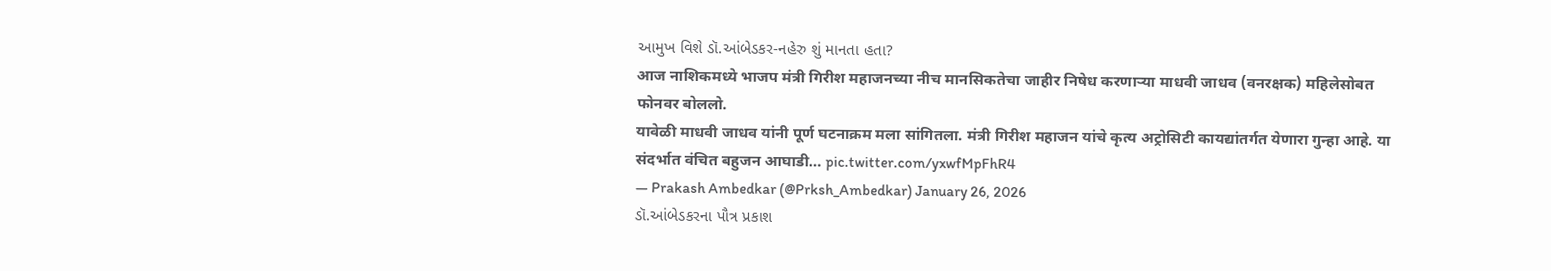આમુખ વિશે ડૉ.આંબેડકર-નહેરુ શું માનતા હતા?
आज नाशिकमध्ये भाजप मंत्री गिरीश महाजनच्या नीच मानसिकतेचा जाहीर निषेध करणाऱ्या माधवी जाधव (वनरक्षक) महिलेसोबत फोनवर बोललो.
यावेळी माधवी जाधव यांनी पूर्ण घटनाक्रम मला सांगितला. मंत्री गिरीश महाजन यांचे कृत्य अट्रोसिटी कायद्यांतर्गत येणारा गुन्हा आहे. या संदर्भात वंचित बहुजन आघाडी… pic.twitter.com/yxwfMpFhR4
— Prakash Ambedkar (@Prksh_Ambedkar) January 26, 2026
ડૉ.આંબેડકરના પૌત્ર પ્રકાશ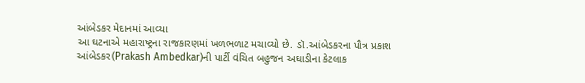આંબેડકર મેદાનમાં આવ્યા
આ ઘટનાએ મહારાષ્ટ્રના રાજકારણમાં ખળભળાટ મચાવ્યો છે. ડૉ.આંબેડકરના પૌત્ર પ્રકાશ આંબેડકર(Prakash Ambedkar)ની પાર્ટી વંચિત બહુજન અઘાડીના કેટલાક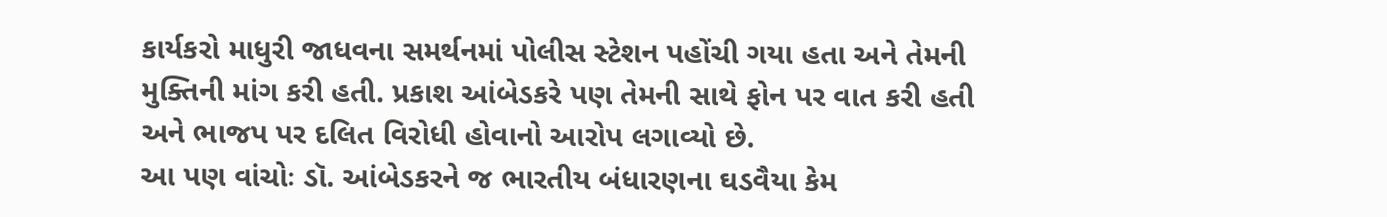કાર્યકરો માધુરી જાધવના સમર્થનમાં પોલીસ સ્ટેશન પહોંચી ગયા હતા અને તેમની મુક્તિની માંગ કરી હતી. પ્રકાશ આંબેડકરે પણ તેમની સાથે ફોન પર વાત કરી હતી અને ભાજપ પર દલિત વિરોધી હોવાનો આરોપ લગાવ્યો છે.
આ પણ વાંચોઃ ડૉ. આંબેડકરને જ ભારતીય બંધારણના ઘડવૈયા કેમ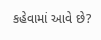કહેવામાં આવે છે?